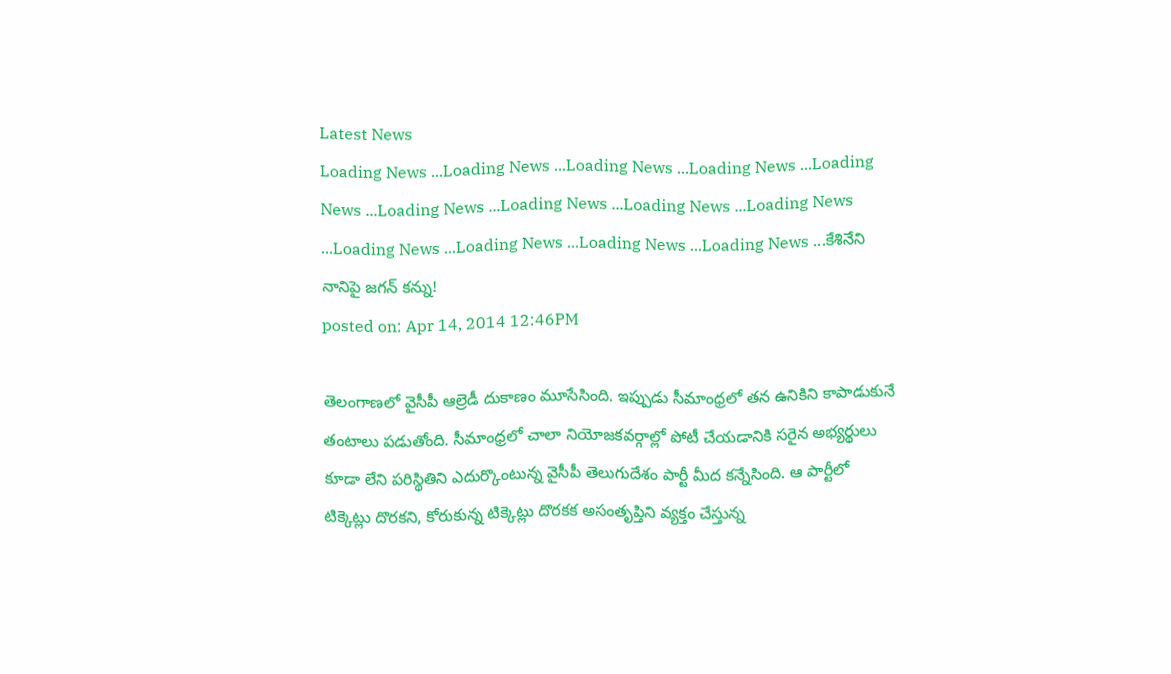Latest News
Loading News ...Loading News ...Loading News ...Loading News ...Loading News ...Loading News ...Loading News ...Loading News ...Loading News ...Loading News ...Loading News ...Loading News ...Loading News ...కేశినేని నానిపై జగన్ కన్ను!
posted on: Apr 14, 2014 12:46PM

తెలంగాణలో వైసీపీ ఆల్రెడీ దుకాణం మూసేసింది. ఇప్పుడు సీమాంధ్రలో తన ఉనికిని కాపాడుకునే తంటాలు పడుతోంది. సీమాంధ్రలో చాలా నియోజకవర్గాల్లో పోటీ చేయడానికి సరైన అభ్యర్థులు కూడా లేని పరిస్థితిని ఎదుర్కొంటున్న వైసీపీ తెలుగుదేశం పార్టీ మీద కన్నేసింది. ఆ పార్టీలో టిక్కెట్లు దొరకని, కోరుకున్న టిక్కెట్లు దొరకక అసంతృప్తిని వ్యక్తం చేస్తున్న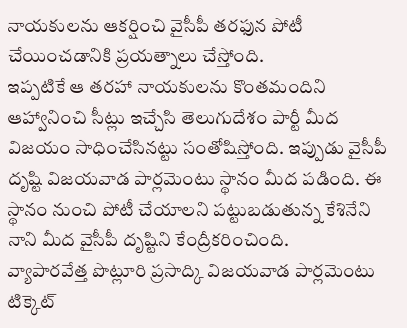నాయకులను ఆకర్షించి వైసీపీ తరఫున పోటీ చేయించడానికి ప్రయత్నాలు చేస్తోంది.
ఇప్పటికే ఆ తరహా నాయకులను కొంతమందిని ఆహ్వానించి సీట్లు ఇచ్చేసి తెలుగుదేశం పార్టీ మీద విజయం సాధించేసినట్టు సంతోషిస్తోంది. ఇప్పుడు వైసీపీ దృష్టి విజయవాడ పార్లమెంటు స్థానం మీద పడింది. ఈ స్థానం నుంచి పోటీ చేయాలని పట్టుబడుతున్న కేశినేని నాని మీద వైసీపీ దృష్టిని కేంద్రీకరించింది.
వ్యాపారవేత్త పొట్లూరి ప్రసాద్కి విజయవాడ పార్లమెంటు టిక్కెట్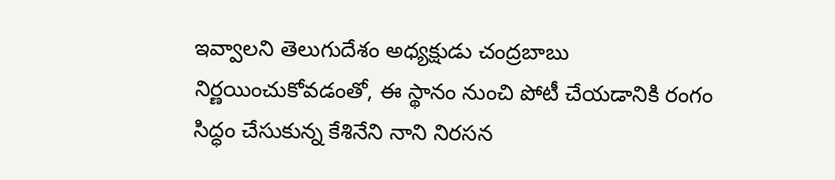ఇవ్వాలని తెలుగుదేశం అధ్యక్షుడు చంద్రబాబు నిర్ణయించుకోవడంతో, ఈ స్థానం నుంచి పోటీ చేయడానికి రంగం సిద్ధం చేసుకున్న కేశినేని నాని నిరసన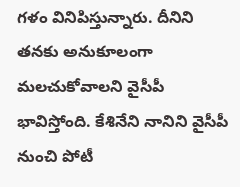గళం వినిపిస్తున్నారు. దీనిని తనకు అనుకూలంగా మలచుకోవాలని వైసీపీ భావిస్తోంది. కేశినేని నానిని వైసీపీ నుంచి పోటీ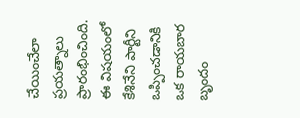చేయించేలా ప్రయత్నాలు ప్రారంభించింది. ఈ విషయంలో కేశినేని పార్టీని ఒప్పించడానికి ఒక రాయబార బృందం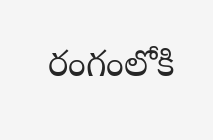రంగంలోకి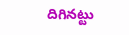దిగినట్టు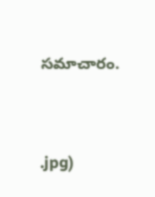సమాచారం.



.jpg)